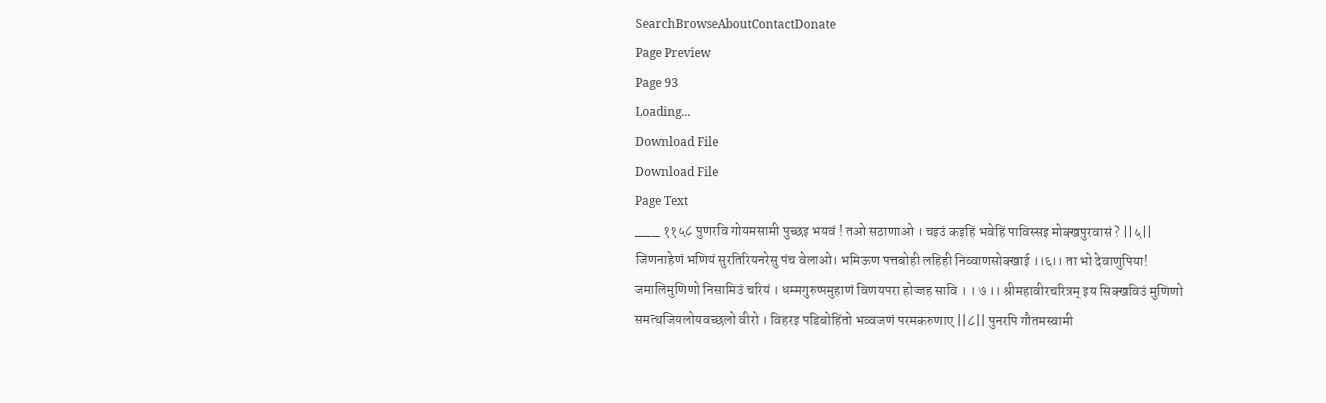SearchBrowseAboutContactDonate
Page Preview
Page 93
Loading...
Download File
Download File
Page Text
___ ११५८ पुणरवि गोयमसामी पुच्छइ भयवं ! तओ सठाणाओ । चइउं कइहिं भवेहिं पाविस्सइ मोक्खपुरवासं ? ||५|| जिणनाहेणं भणियं सुरतिरियनरेसु पंच वेलाओ। भमिऊण पत्तबोही लहिही निव्वाणसोक्खाई ।।६।। ता भो देवाणुपिया! जमालिमुणिणो निसामिउं चरियं । धम्मगुरुप्पमुहाणं विणयपरा होज्जह सावि । । ७ ।। श्रीमहावीरचरित्रम् इय सिक्खविउं मुणिणो समत्थजियलोयवच्छलो वीरो । विहरइ पडिबोहिंतो भव्वजणं परमकरुणाए ||८|| पुनरपि गौतमस्वामी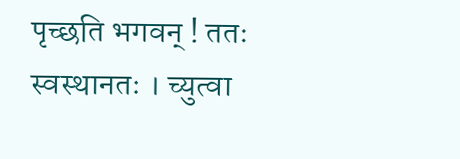पृच्छति भगवन् ! ततः स्वस्थानतः । च्युत्वा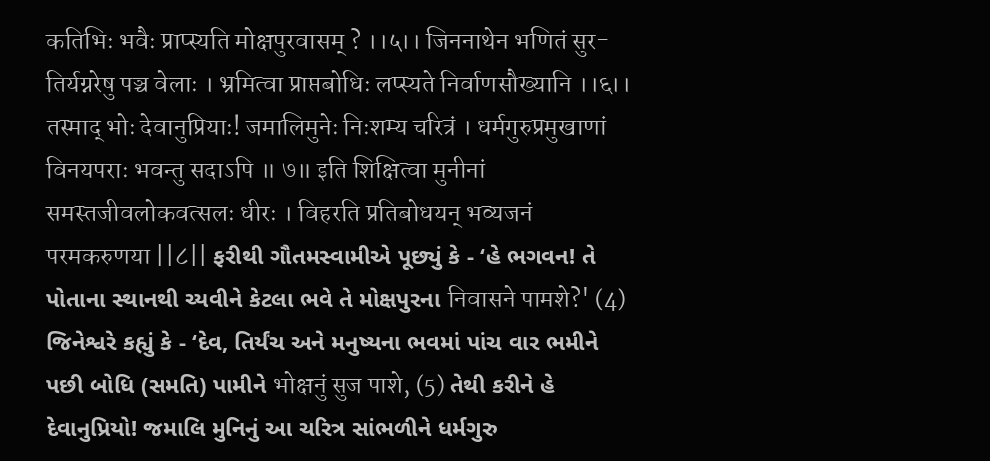कतिभिः भवैः प्राप्स्यति मोक्षपुरवासम् ? ।।५।। जिननाथेन भणितं सुर- तिर्यग्नरेषु पञ्च वेलाः । भ्रमित्वा प्राप्तबोधिः लप्स्यते निर्वाणसौख्यानि ।।६।। तस्माद् भोः देवानुप्रियाः! जमालिमुनेः निःशम्य चरित्रं । धर्मगुरुप्रमुखाणां विनयपराः भवन्तु सदाऽपि ॥ ७॥ इति शिक्षित्वा मुनीनां समस्तजीवलोकवत्सलः धीरः । विहरति प्रतिबोधयन् भव्यजनं परमकरुणया ||८|| ફરીથી ગૌતમસ્વામીએ પૂછ્યું કે - ‘હે ભગવન! તે પોતાના સ્થાનથી ચ્યવીને કેટલા ભવે તે મોક્ષપુરના निवासने पामशे?' (4) જિનેશ્વરે કહ્યું કે - ‘દેવ, તિર્યંચ અને મનુષ્યના ભવમાં પાંચ વાર ભમીને પછી બોધિ (સમતિ) પામીને भोक्षनुं सुज पाशे, (5) તેથી કરીને હે દેવાનુપ્રિયો! જમાલિ મુનિનું આ ચરિત્ર સાંભળીને ધર્મગુરુ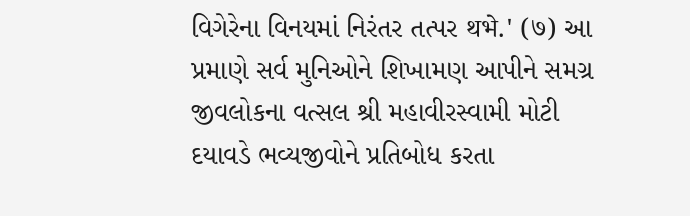વિગેરેના વિનયમાં નિરંતર તત્પર थभे.' (७) આ પ્રમાણે સર્વ મુનિઓને શિખામણ આપીને સમગ્ર જીવલોકના વત્સલ શ્રી મહાવીરસ્વામી મોટી દયાવડે ભવ્યજીવોને પ્રતિબોધ કરતા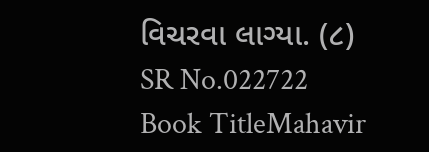વિચરવા લાગ્યા. (૮)
SR No.022722
Book TitleMahavir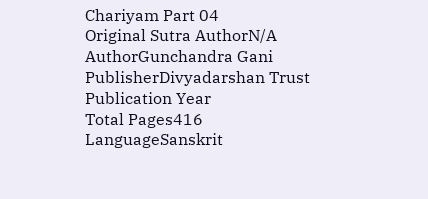Chariyam Part 04
Original Sutra AuthorN/A
AuthorGunchandra Gani
PublisherDivyadarshan Trust
Publication Year
Total Pages416
LanguageSanskrit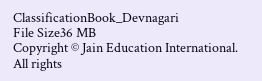ClassificationBook_Devnagari
File Size36 MB
Copyright © Jain Education International. All rights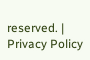reserved. | Privacy Policy